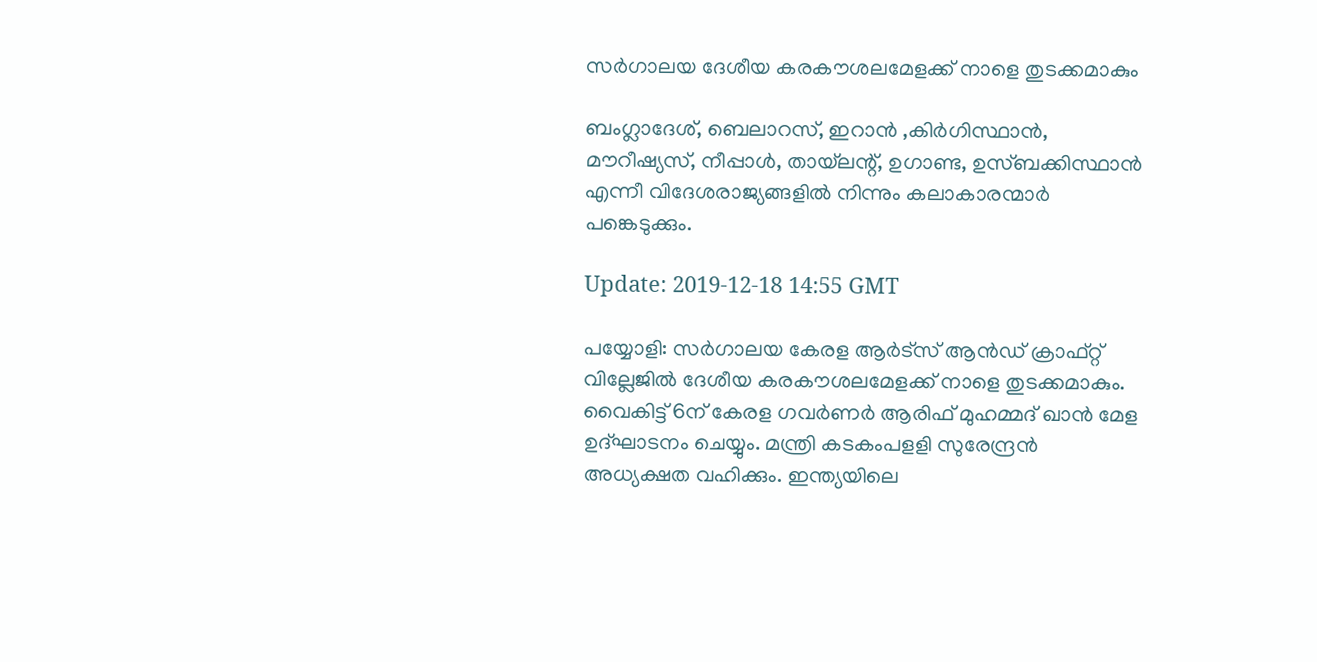സര്‍ഗാലയ ദേശീയ കരകൗശലമേളക്ക് നാളെ തുടക്കമാകും

ബംഗ്ലാദേശ്, ബെലാറസ്, ഇറാന്‍ ,കിര്‍ഗിസ്ഥാന്‍, മൗറീഷ്യസ്, നീപ്പാള്‍, തായ്‌ലന്റ്, ഉഗാണ്ട, ഉസ്ബക്കിസ്ഥാന്‍ എന്നീ വിദേശരാജ്യങ്ങളില്‍ നിന്നും കലാകാരന്മാര്‍ പങ്കെടുക്കും.

Update: 2019-12-18 14:55 GMT

പയ്യോളി: സര്‍ഗാലയ കേരള ആര്‍ട്‌സ് ആന്‍ഡ് ക്രാഫ്റ്റ് വില്ലേജില്‍ ദേശീയ കരകൗശലമേളക്ക് നാളെ തുടക്കമാകും. വൈകിട്ട് 6ന് കേരള ഗവര്‍ണര്‍ ആരിഫ് മുഹമ്മദ് ഖാന്‍ മേള ഉദ്ഘാടനം ചെയ്യും. മന്ത്രി കടകംപളളി സുരേന്ദ്രന്‍ അധ്യക്ഷത വഹിക്കും. ഇന്ത്യയിലെ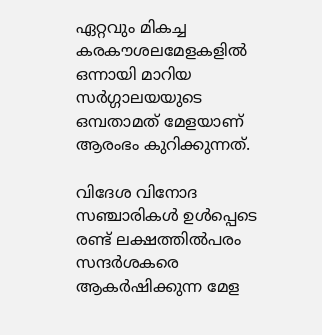ഏറ്റവും മികച്ച കരകൗശലമേളകളില്‍ ഒന്നായി മാറിയ സര്‍ഗ്ഗാലയയുടെ ഒമ്പതാമത് മേളയാണ് ആരംഭം കുറിക്കുന്നത്.

വിദേശ വിനോദ സഞ്ചാരികള്‍ ഉള്‍പ്പെടെ രണ്ട് ലക്ഷത്തില്‍പരം സന്ദര്‍ശകരെ ആകര്‍ഷിക്കുന്ന മേള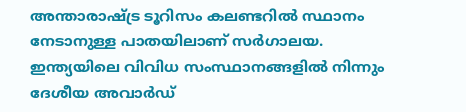അന്താരാഷ്ട്ര ടൂറിസം കലണ്ടറില്‍ സ്ഥാനം നേടാനുള്ള പാതയിലാണ് സര്‍ഗാലയ. ഇന്ത്യയിലെ വിവിധ സംസ്ഥാനങ്ങളില്‍ നിന്നും ദേശീയ അവാര്‍ഡ്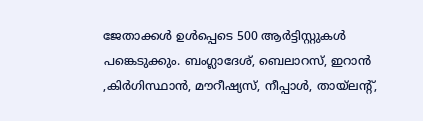ജേതാക്കള്‍ ഉള്‍പ്പെടെ 500 ആര്‍ട്ടിസ്റ്റുകള്‍ പങ്കെടുക്കും. ബംഗ്ലാദേശ്, ബെലാറസ്, ഇറാന്‍ ,കിര്‍ഗിസ്ഥാന്‍, മൗറീഷ്യസ്, നീപ്പാള്‍, തായ്‌ലന്റ്,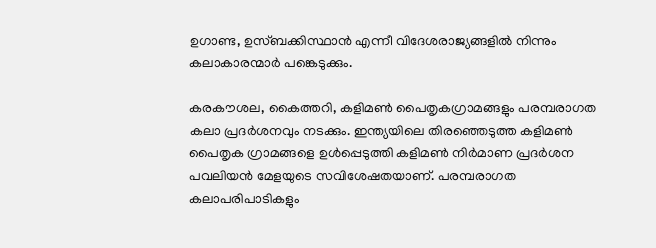ഉഗാണ്ട, ഉസ്ബക്കിസ്ഥാന്‍ എന്നീ വിദേശരാജ്യങ്ങളില്‍ നിന്നും കലാകാരന്മാര്‍ പങ്കെടുക്കും.

കരകൗശല, കൈത്തറി, കളിമണ്‍ പൈതൃകഗ്രാമങ്ങളും പരമ്പരാഗത കലാ പ്രദര്‍ശനവും നടക്കും. ഇന്ത്യയിലെ തിരഞ്ഞെടുത്ത കളിമണ്‍ പൈതൃക ഗ്രാമങ്ങളെ ഉള്‍പ്പെടുത്തി കളിമണ്‍ നിര്‍മാണ പ്രദര്‍ശന പവലിയന്‍ മേളയുടെ സവിശേഷതയാണ്. പരമ്പരാഗത കലാപരിപാടികളും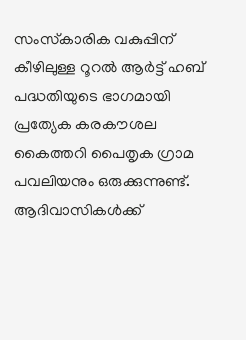സംസ്‌കാരിക വകുപ്പിന് കീഴിലുള്ള റൂറല്‍ ആര്‍ട്ട് ഹബ് പദ്ധതിയുടെ ഭാഗമായി പ്രത്യേക കരകൗശല കൈത്തറി പൈതൃക ഗ്രാമ പവലിയനും ഒരുക്കുന്നുണ്ട്. ആദിവാസികള്‍ക്ക്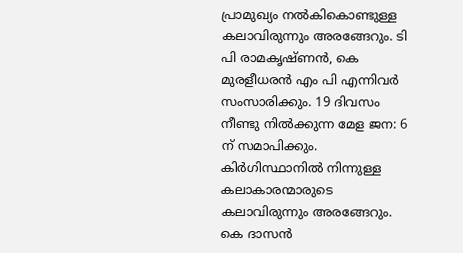പ്രാമുഖ്യം നല്‍കികൊണ്ടുള്ള കലാവിരുന്നും അരങ്ങേറും. ടി പി രാമകൃഷ്ണന്‍, കെ മുരളീധരന്‍ എം പി എന്നിവര്‍ സംസാരിക്കും. 19 ദിവസം നീണ്ടു നില്‍ക്കുന്ന മേള ജന: 6 ന് സമാപിക്കും. കിര്‍ഗിസ്ഥാനില്‍ നിന്നുള്ള കലാകാരന്മാരുടെ കലാവിരുന്നും അരങ്ങേറും. കെ ദാസന്‍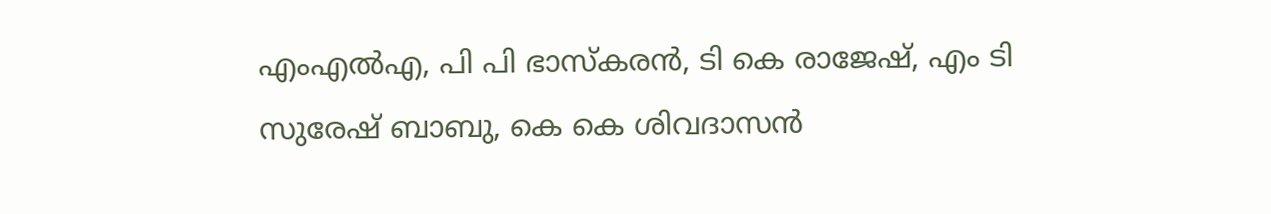എംഎല്‍എ, പി പി ഭാസ്‌കരന്‍, ടി കെ രാജേഷ്, എം ടി സുരേഷ് ബാബു, കെ കെ ശിവദാസന്‍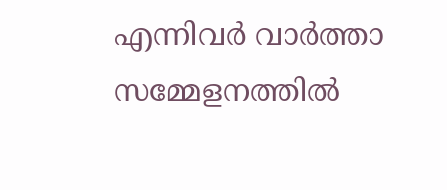എന്നിവര്‍ വാര്‍ത്താ സമ്മേളനത്തില്‍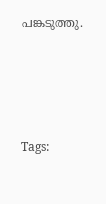പങ്കടുത്തു.




Tags: